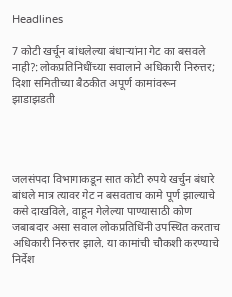Headlines

7 कोटी खर्चून बांधलेल्या बंधाऱ्यांना गेट का बसवले नाही?:लोकप्रतिनिधींच्या सवालाने अधिकारी निरुत्तर; दिशा समितीच्या बैठकीत अपूर्ण कामांवरून झाडाझडती




जलसंपदा विभागाकडून सात कोटी रुपये खर्चुन बंधारे बांधले मात्र त्यावर गेट न बसवताच कामे पूर्ण झाल्याचे कसे दाखविले, वाहून गेलेल्या पाण्यासाठी कोण जबाबदार असा सवाल लोकप्रतिधिंनी उपस्थित करताच अधिकारी निरुत्तर झाले. या कामांची चौकशी करण्याचे निर्देश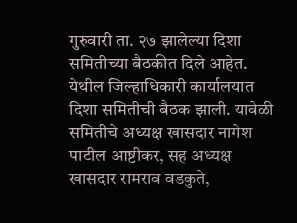गुरुवारी ता. २७ झालेल्या दिशा समितीच्या बैठकीत दिले आहेत. येथील जिल्हाधिकारी कार्यालयात दिशा समितीची बैठक झाली. यावेळी समितीचे अध्यक्ष खासदार नागेश पाटील आष्टीकर, सह अध्यक्ष खासदार रामराव वडकुते,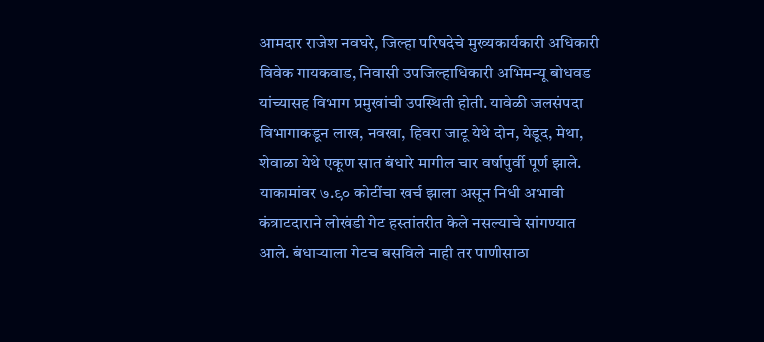आमदार राजेश नवघरे, जिल्हा परिषदेचे मुख्यकार्यकारी अधिकारी विवेक गायकवाड, निवासी उपजिल्हाधिकारी अभिमन्यू बोधवड यांच्यासह विभाग प्रमुखांची उपस्थिती होती. यावेळी जलसंपदा विभागाकडून लाख, नवखा, हिवरा जाटू येथे दोन, येडूद, मेथा, शेवाळा येथे एकूण सात बंधारे मागील चार वर्षापुर्वी पूर्ण झाले. याकामांवर ७.९० कोटींचा खर्च झाला असून निधी अभावी कंत्राटदाराने लोखंडी गेट हस्तांतरीत केले नसल्याचे सांगण्यात आले. बंधाऱ्याला गेटच बसविले नाही तर पाणीसाठा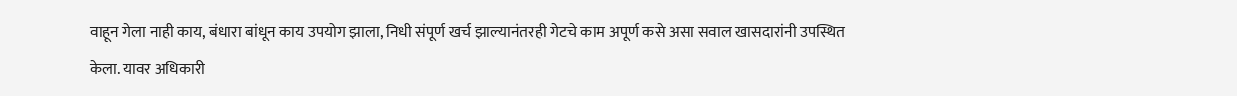वाहून गेला नाही काय, बंधारा बांधून काय उपयोग झाला, निधी संपूर्ण खर्च झाल्यानंतरही गेटचे काम अपूर्ण कसे असा सवाल खासदारांनी उपस्थित केला. यावर अधिकारी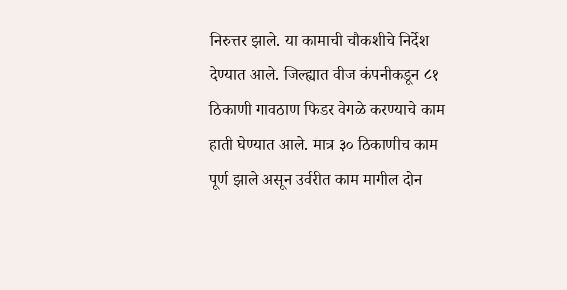निरुत्तर झाले. या कामाची चौकशीचे निर्देश देण्यात आले. जिल्ह्यात वीज कंपनीकडून ८१ ठिकाणी गावठाण फिडर वेगळे करण्याचे काम हाती घेण्यात आले. मात्र ३० ठिकाणीच काम पूर्ण झाले असून उर्वरीत काम मागील दोन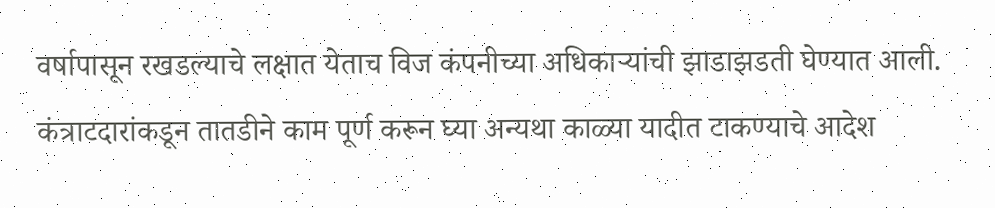वर्षापासून रखडल्याचे लक्षात येताच विज कंपनीच्या अधिकाऱ्यांची झाडाझडती घेण्यात आली. कंत्राटदारांकडून तातडीने काम पूर्ण करून घ्या अन्यथा काळ्या यादीत टाकण्याचे आदेश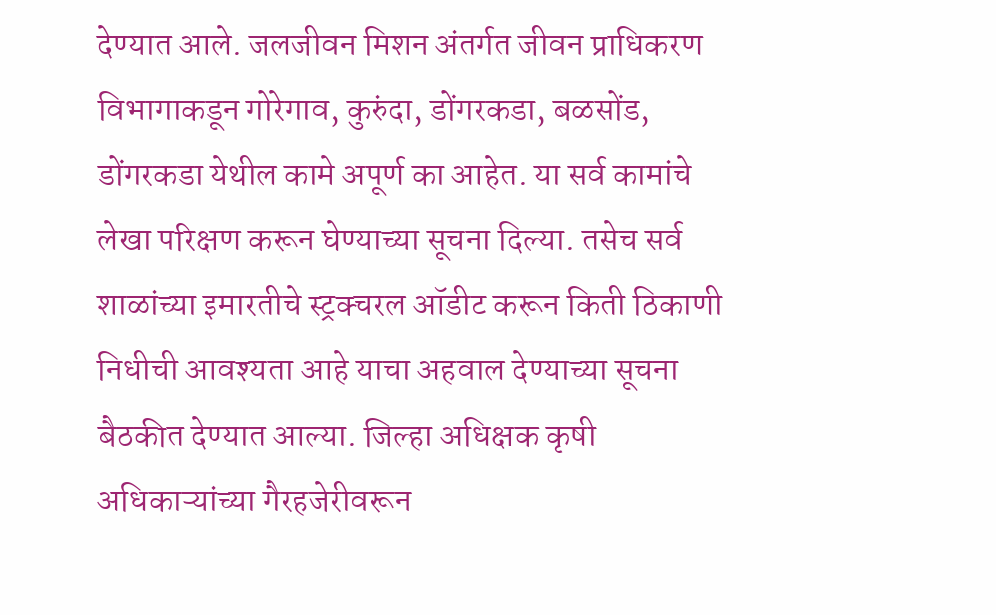देण्यात आले. जलजीवन मिशन अंतर्गत जीवन प्राधिकरण विभागाकडून गोरेगाव, कुरुंदा, डोंगरकडा, बळसोंड, डोंगरकडा येथील कामे अपूर्ण का आहेत. या सर्व कामांचे लेखा परिक्षण करून घेण्याच्या सूचना दिल्या. तसेच सर्व शाळांच्या इमारतीचे स्ट्रक्चरल ऑडीट करून किती ठिकाणी निधीची आवश्‍यता आहे याचा अहवाल देण्याच्या सूचना बैठकीत देण्यात आल्या. जिल्हा अधिक्षक कृषी अधिकाऱ्यांच्या गैरहजेरीवरून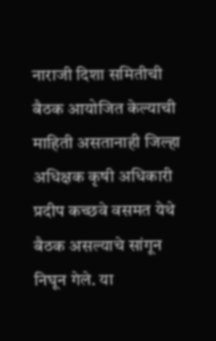नाराजी दिशा समितीची बैठक आयोजित केल्याची माहिती असतानाही जिल्हा अधिक्षक कृषी अधिकारी प्रदीप कच्छवे वसमत येथे बैठक असल्याचे सांगून निघून गेले. या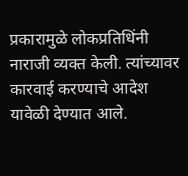प्रकारामुळे लोकप्रतिधिंनी नाराजी व्यक्त केली. त्यांच्यावर कारवाई करण्याचे आदेश यावेळी देण्यात आले.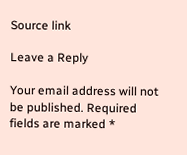Source link

Leave a Reply

Your email address will not be published. Required fields are marked *